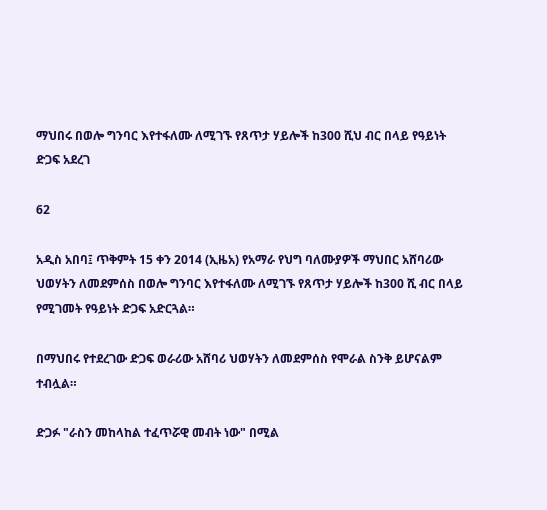ማህበሩ በወሎ ግንባር እየተፋለሙ ለሚገኙ የጸጥታ ሃይሎች ከ300 ሺህ ብር በላይ የዓይነት ድጋፍ አደረገ

62

አዲስ አበባ፤ ጥቅምት 15 ቀን 2014 (ኢዜአ) የአማራ የህግ ባለሙያዎች ማህበር አሸባሪው ህወሃትን ለመደምሰስ በወሎ ግንባር እየተፋለሙ ለሚገኙ የጸጥታ ሃይሎች ከ300 ሺ ብር በላይ የሚገመት የዓይነት ድጋፍ አድርጓል።

በማህበሩ የተደረገው ድጋፍ ወራሪው አሸባሪ ህወሃትን ለመደምሰስ የሞራል ስንቅ ይሆናልም ተብሏል።

ድጋፉ "ራስን መከላከል ተፈጥሯዊ መብት ነው" በሚል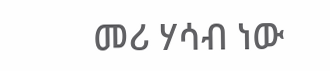መሪ ሃሳብ ነው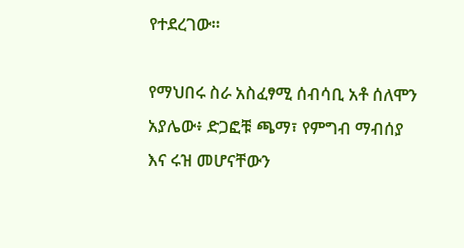የተደረገው።

የማህበሩ ስራ አስፈፃሚ ሰብሳቢ አቶ ሰለሞን አያሌው፥ ድጋፎቹ ጫማ፣ የምግብ ማብሰያ እና ሩዝ መሆናቸውን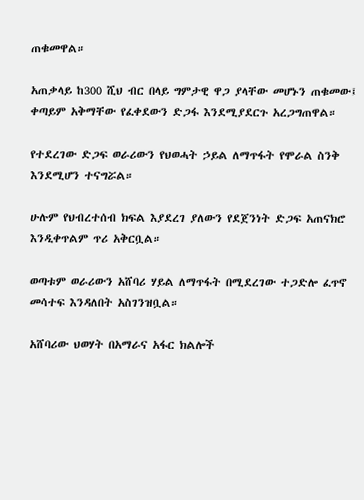ጠቁመዋል።

አጠቃላይ ከ300 ሺህ ብር በላይ ግምታዊ ዋጋ ያላቸው መሆኑን ጠቁመው፤ ቀጣይም አቅማቸው የፈቀደውን ድጋፋ እንደሚያደርጉ አረጋግጠዋል።

የተደረገው ድጋፍ ወራሪውን የህወሓት ኃይል ለማጥፋት የሞራል ስንቅ እንደሚሆን ተናግሯል።

ሁሉም የህብረተሰብ ክፍል እያደረገ ያለውን የደጀንነት ድጋፍ አጠናክሮ እንዲቀጥልም ጥሪ አቅርቧል።

ወጣቱም ወራሪውን አሸባሪ ሃይል ለማጥፋት በሚደረገው ተጋድሎ ፈጥኖ መሳተፍ እንዳለበት አስገንዝቧል።

አሸባሪው ህወሃት በአማራና አፋር ክልሎች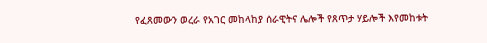የፈጸመውን ወረራ የአገር መከላከያ ሰራዊትና ሌሎች የጸጥታ ሃይሎች እየመከቱት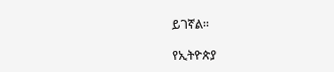ይገኛል።

የኢትዮጵያ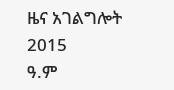ዜና አገልግሎት
2015
ዓ.ም